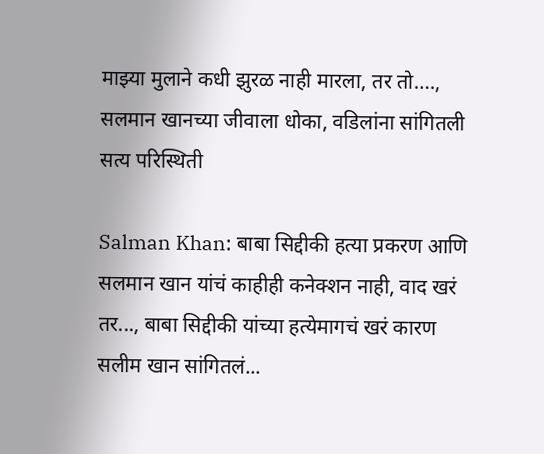माझ्या मुलाने कधी झुरळ नाही मारला, तर तो…., सलमान खानच्या जीवाला धोका, वडिलांना सांगितली सत्य परिस्थिती

Salman Khan: बाबा सिद्दीकी हत्या प्रकरण आणि सलमान खान यांचं काहीही कनेक्शन नाही, वाद खरं तर..., बाबा सिद्दीकी यांच्या हत्येमागचं खरं कारण सलीम खान सांगितलं...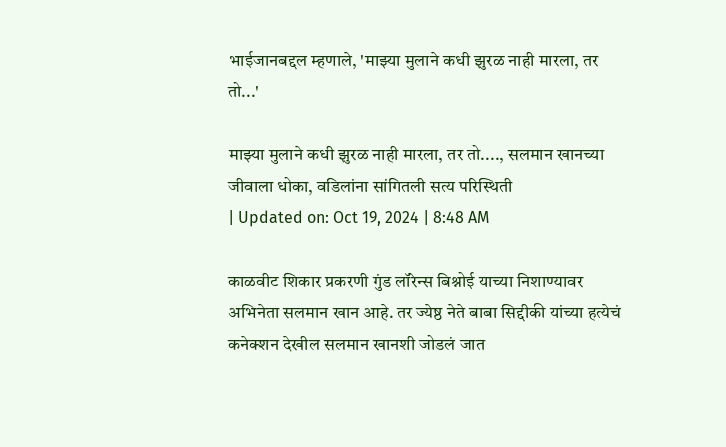भाईजानबद्दल म्हणाले, 'माझ्या मुलाने कधी झुरळ नाही मारला, तर तो...'

माझ्या मुलाने कधी झुरळ नाही मारला, तर तो...., सलमान खानच्या जीवाला धोका, वडिलांना सांगितली सत्य परिस्थिती
| Updated on: Oct 19, 2024 | 8:48 AM

काळवीट शिकार प्रकरणी गुंड लॉरेन्स बिश्नोई याच्या निशाण्यावर अभिनेता सलमान खान आहे. तर ज्येष्ठ नेते बाबा सिद्दीकी यांच्या हत्येचं कनेक्शन देखील सलमान खानशी जोडलं जात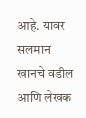आहे. यावर सलमान खानचे वडील आणि लेखक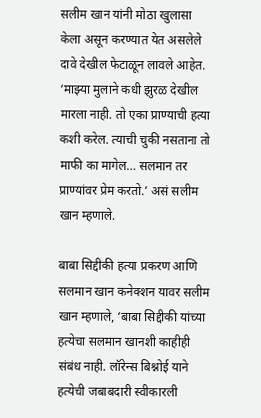सलीम खान यांनी मोठा खुलासा केला असून करण्यात येत असलेले दावे देखील फेटाळून लावले आहेत. ‘माझ्या मुलाने कधी झुरळ देखील मारला नाही. तो एका प्राण्याची हत्या कशी करेल. त्याची चुकी नसताना तो माफी का मागेल… सलमान तर प्राण्यांवर प्रेम करतो.’ असं सलीम खान म्हणाले.

बाबा सिद्दीकी हत्या प्रकरण आणि सलमान खान कनेक्शन यावर सलीम खान म्हणाले, ‘बाबा सिद्दीकी यांच्या हत्येचा सलमान खानशी काहीही संबंध नाही. लॉरेन्स बिश्नोई याने हत्येची जबाबदारी स्वीकारली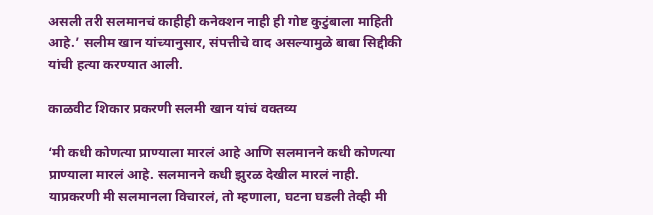असली तरी सलमानचं काहीही कनेक्शन नाही ही गोष्ट कुटुंबाला माहिती आहे.’ सलीम खान यांच्यानुसार, संपत्तीचे वाद असल्यामुळे बाबा सिद्दीकी यांची हत्या करण्यात आली.

काळवीट शिकार प्रकरणी सलमी खान यांचं वक्तव्य

‘मी कधी कोणत्या प्राण्याला मारलं आहे आणि सलमानने कधी कोणत्या प्राण्याला मारलं आहे. सलमानने कधी झुरळ देखील मारलं नाही. याप्रकरणी मी सलमानला विचारलं, तो म्हणाला, घटना घडली तेव्ही मी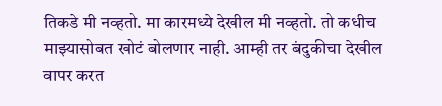तिकडे मी नव्हतो. मा कारमध्ये देखील मी नव्हतो. तो कधीच माझ्यासोबत खोटं बोलणार नाही. आम्ही तर बंदुकीचा देखील वापर करत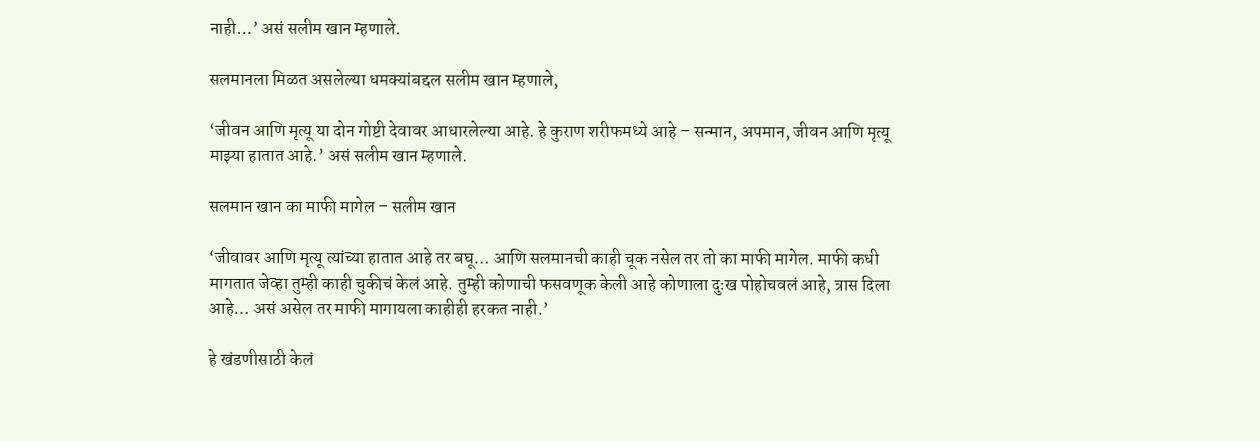नाही…’ असं सलीम खान म्हणाले.

सलमानला मिळत असलेल्या धमक्यांबद्दल सलीम खान म्हणाले,

‘जीवन आणि मृत्यू या दोन गोष्टी देवावर आधारलेल्या आहे. हे कुराण शरीफमध्ये आहे – सन्मान, अपमान, जीवन आणि मृत्यू माझ्या हातात आहे.’ असं सलीम खान म्हणाले.

सलमान खान का माफी मागेल – सलीम खान

‘जीवावर आणि मृत्यू त्यांच्या हातात आहे तर बघू… आणि सलमानची काही चूक नसेल तर तो का माफी मागेल. माफी कधी मागतात जेव्हा तुम्ही काही चुकीचं केलं आहे. तुम्ही कोणाची फसवणूक केली आहे कोणाला दुःख पोहोचवलं आहे, त्रास दिला आहे… असं असेल तर माफी मागायला काहीही हरकत नाही.’

हे खंडणीसाठी केलं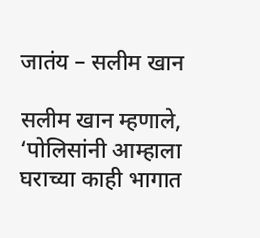जातंय – सलीम खान

सलीम खान म्हणाले, ‘पोलिसांनी आम्हाला घराच्या काही भागात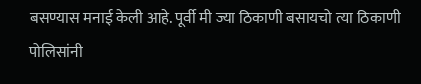बसण्यास मनाई केली आहे. पूर्वी मी ज्या ठिकाणी बसायचो त्या ठिकाणी पोलिसांनी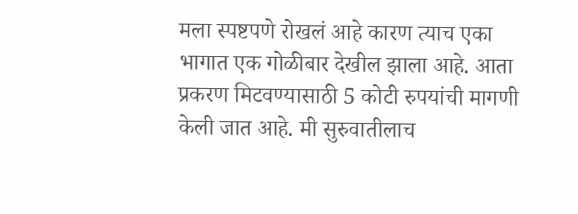मला स्पष्टपणे रोखलं आहे कारण त्याच एका भागात एक गोळीबार देखील झाला आहे. आता प्रकरण मिटवण्यासाठी 5 कोटी रुपयांची मागणी केली जात आहे. मी सुरुवातीलाच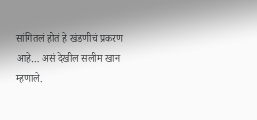सांगितलं होतं हे खंडणीचं प्रकरण आहे… असं देखील सलीम खान म्हणाले.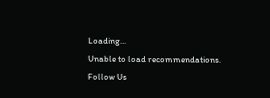Loading...
Unable to load recommendations.
Follow Us